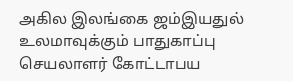அகில இலங்கை ஜம்இயதுல் உலமாவுக்கும் பாதுகாப்பு செயலாளர் கோட்டாபய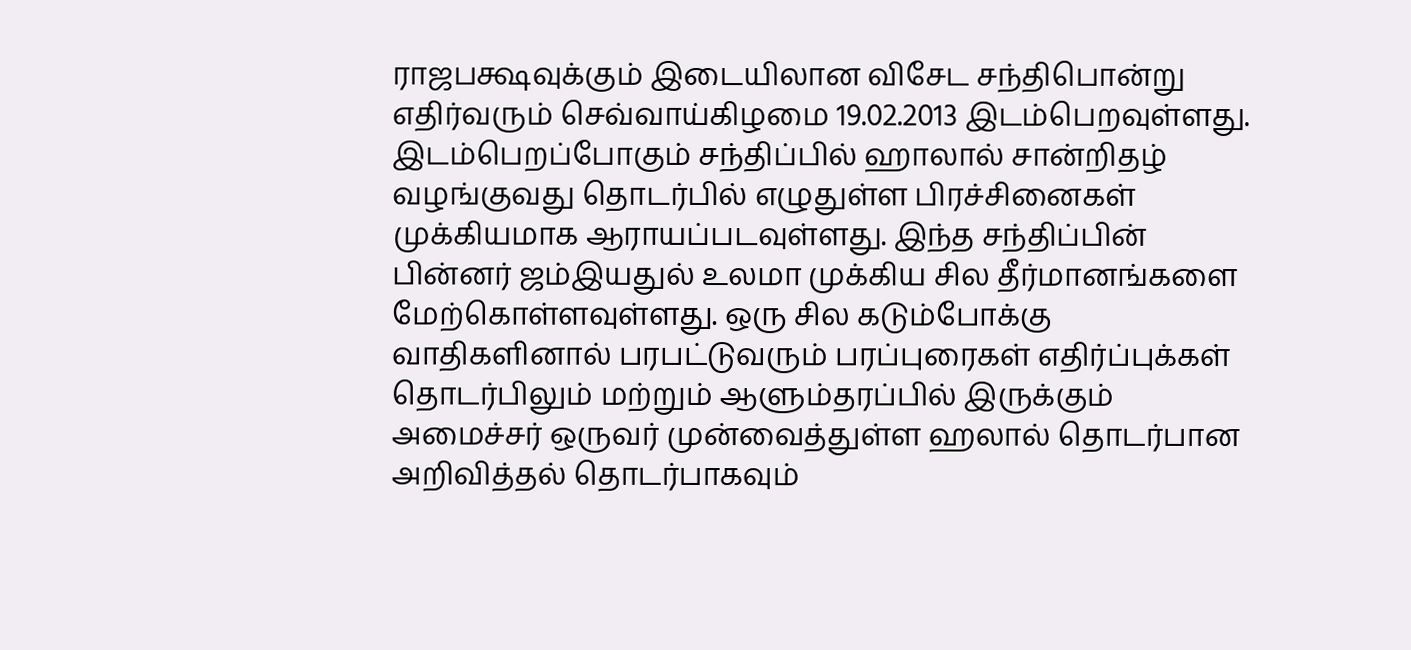ராஜபக்ஷவுக்கும் இடையிலான விசேட சந்திபொன்று எதிர்வரும் செவ்வாய்கிழமை 19.02.2013 இடம்பெறவுள்ளது. இடம்பெறப்போகும் சந்திப்பில் ஹாலால் சான்றிதழ் வழங்குவது தொடர்பில் எழுதுள்ள பிரச்சினைகள் முக்கியமாக ஆராயப்படவுள்ளது. இந்த சந்திப்பின் பின்னர் ஜம்இயதுல் உலமா முக்கிய சில தீர்மானங்களை மேற்கொள்ளவுள்ளது. ஒரு சில கடும்போக்கு வாதிகளினால் பரபட்டுவரும் பரப்புரைகள் எதிர்ப்புக்கள் தொடர்பிலும் மற்றும் ஆளும்தரப்பில் இருக்கும் அமைச்சர் ஒருவர் முன்வைத்துள்ள ஹலால் தொடர்பான அறிவித்தல் தொடர்பாகவும்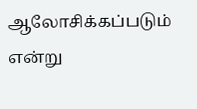ஆலோசிக்கப்படும் என்று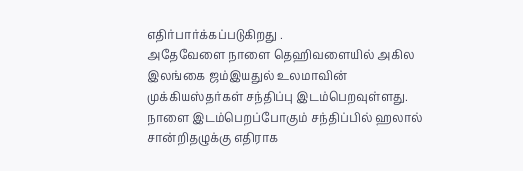எதிர்பார்க்கப்படுகிறது .
அதேவேளை நாளை தெஹிவளையில் அகில இலங்கை ஜம்இயதுல் உலமாவின் முக்கியஸ்தர்கள் சந்திப்பு இடம்பெறவுள்ளது. நாளை இடம்பெறப்போகும் சந்திப்பில் ஹலால் சான்றிதழுக்கு எதிராக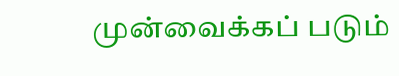முன்வைக்கப் படும்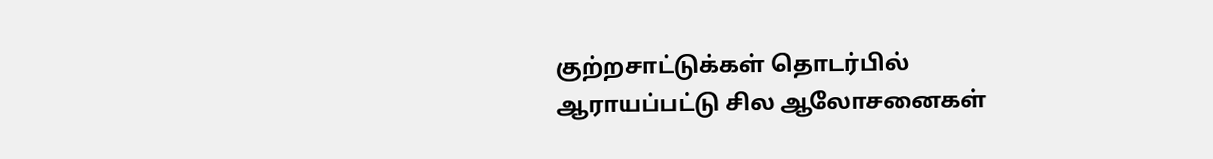குற்றசாட்டுக்கள் தொடர்பில் ஆராயப்பட்டு சில ஆலோசனைகள்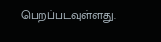பெறப்படவுள்ளது.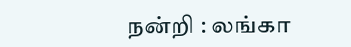நன்றி : லங்கா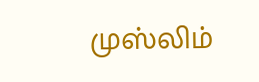முஸ்லிம்